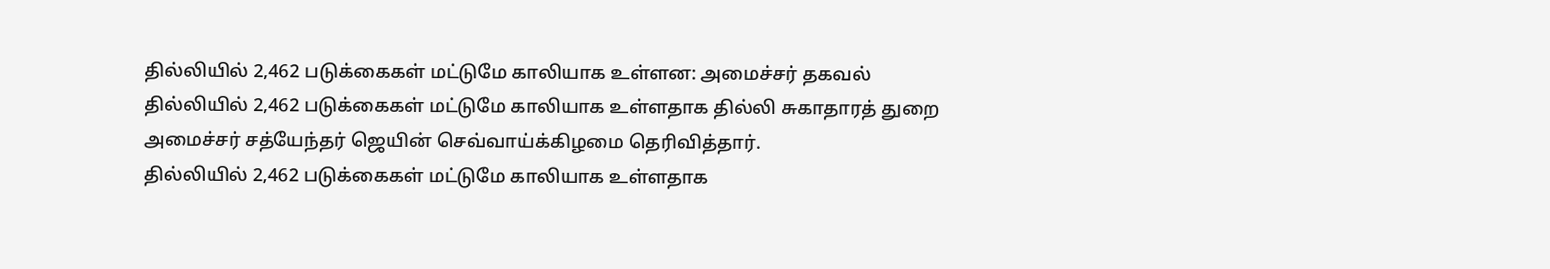தில்லியில் 2,462 படுக்கைகள் மட்டுமே காலியாக உள்ளன: அமைச்சர் தகவல்
தில்லியில் 2,462 படுக்கைகள் மட்டுமே காலியாக உள்ளதாக தில்லி சுகாதாரத் துறை அமைச்சர் சத்யேந்தர் ஜெயின் செவ்வாய்க்கிழமை தெரிவித்தார்.
தில்லியில் 2,462 படுக்கைகள் மட்டுமே காலியாக உள்ளதாக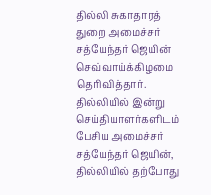தில்லி சுகாதாரத் துறை அமைச்சர் சத்யேந்தர் ஜெயின் செவ்வாய்க்கிழமை தெரிவித்தார்.
தில்லியில் இன்று செய்தியாளர்களிடம் பேசிய அமைச்சர் சத்யேந்தர் ஜெயின், தில்லியில் தற்போது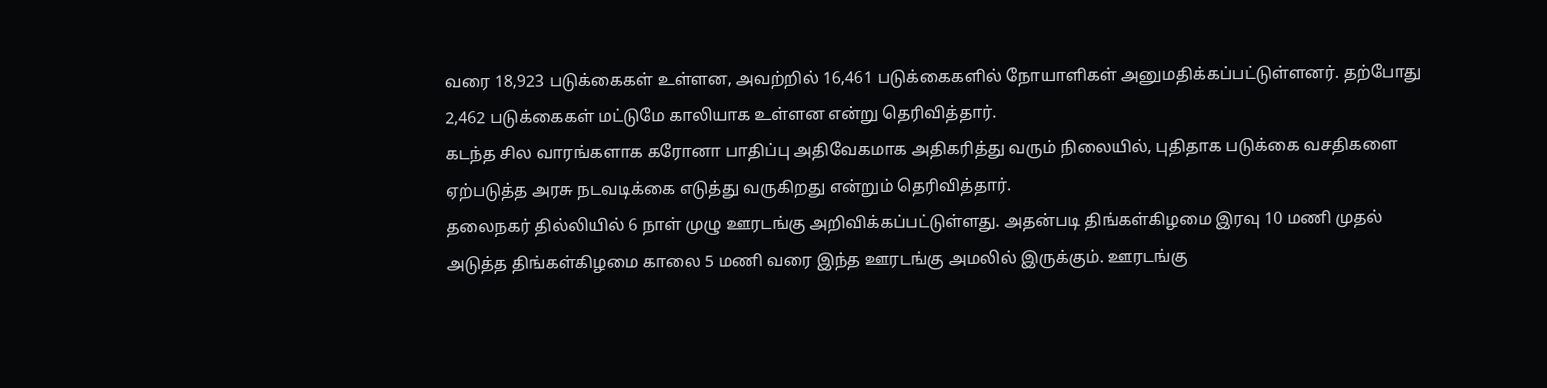வரை 18,923 படுக்கைகள் உள்ளன, அவற்றில் 16,461 படுக்கைகளில் நோயாளிகள் அனுமதிக்கப்பட்டுள்ளனர். தற்போது 2,462 படுக்கைகள் மட்டுமே காலியாக உள்ளன என்று தெரிவித்தார்.
கடந்த சில வாரங்களாக கரோனா பாதிப்பு அதிவேகமாக அதிகரித்து வரும் நிலையில், புதிதாக படுக்கை வசதிகளை ஏற்படுத்த அரசு நடவடிக்கை எடுத்து வருகிறது என்றும் தெரிவித்தார்.
தலைநகர் தில்லியில் 6 நாள் முழு ஊரடங்கு அறிவிக்கப்பட்டுள்ளது. அதன்படி திங்கள்கிழமை இரவு 10 மணி முதல் அடுத்த திங்கள்கிழமை காலை 5 மணி வரை இந்த ஊரடங்கு அமலில் இருக்கும். ஊரடங்கு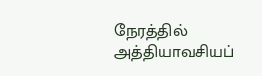நேரத்தில் அத்தியாவசியப்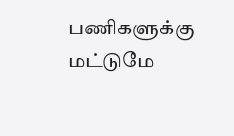பணிகளுக்கு மட்டுமே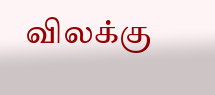விலக்கு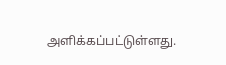அளிக்கப்பட்டுள்ளது.